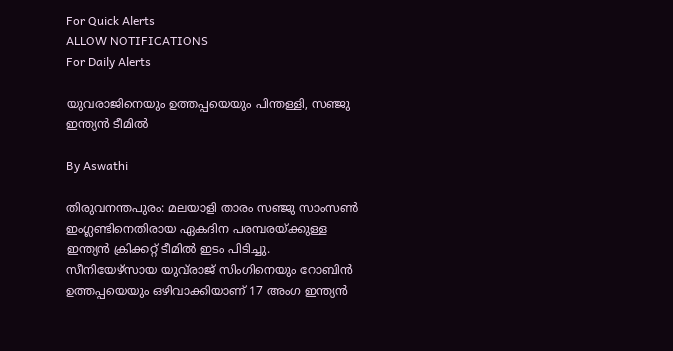For Quick Alerts
ALLOW NOTIFICATIONS
For Daily Alerts

യുവരാജിനെയും ഉത്തപ്പയെയും പിന്തള്ളി, സഞ്ജു ഇന്ത്യന്‍ ടീമില്‍

By Aswathi

തിരുവനന്തപുരം: മലയാളി താരം സഞ്ജു സാംസണ്‍ ഇംഗ്ലണ്ടിനെതിരായ ഏകദിന പരമ്പരയ്ക്കുള്ള ഇന്ത്യന്‍ ക്രിക്കറ്റ് ടീമില്‍ ഇടം പിടിച്ചു. സീനിയേഴ്‌സായ യുവ്‌രാജ് സിംഗിനെയും റോബിന്‍ ഉത്തപ്പയെയും ഒഴിവാക്കിയാണ് 17 അംഗ ഇന്ത്യന്‍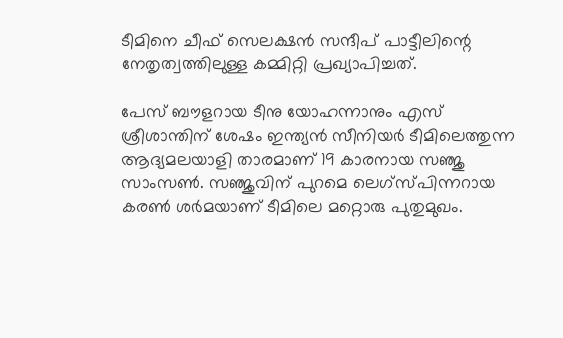ടീമിനെ ചീഫ് സെലക്ഷന്‍ സന്ദീപ് പാട്ടീലിന്റെ നേതൃത്വത്തിലുള്ള കമ്മിറ്റി പ്രഖ്യാപിച്ചത്.

പേസ് ബൗളറായ ടീനു യോഹന്നാനും എസ് ശ്രീശാന്തിന് ശേഷം ഇന്ത്യന്‍ സീനിയര്‍ ടീമിലെത്തുന്ന ആദ്യമലയാളി താരമാണ് 19 കാരനായ സഞ്ജു സാംസണ്‍. സഞ്ജുവിന് പുറമെ ലെഗ്‌സ്പിന്നറായ കരണ്‍ ശര്‍മയാണ് ടീമിലെ മറ്റൊരു പുതുമുഖം.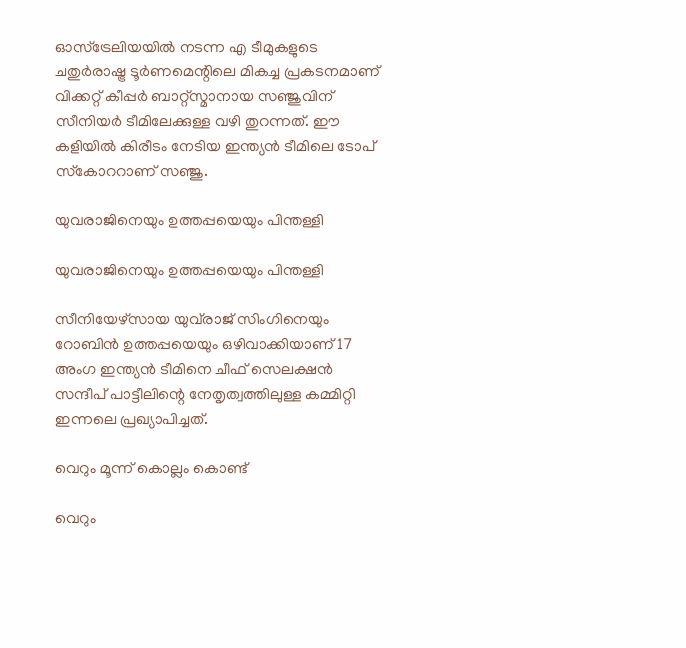ഓസ്‌ട്രേലിയയില്‍ നടന്ന എ ടീമുകളുടെ ചതുര്‍രാഷ്ട്ര ടൂര്‍ണമെന്റിലെ മികച്ച പ്രകടനമാണ് വിക്കറ്റ് കീപ്പര്‍ ബാറ്റ്‌സ്മാനായ സഞ്ജുവിന് സീനിയര്‍ ടീമിലേക്കുള്ള വഴി തുറന്നത്. ഈ കളിയില്‍ കിരീടം നേടിയ ഇന്ത്യന്‍ ടീമിലെ ടോപ് സ്‌കോററാണ് സഞ്ജു.

യുവരാജിനെയും ഉത്തപ്പയെയും പിന്തള്ളി

യുവരാജിനെയും ഉത്തപ്പയെയും പിന്തള്ളി

സീനിയേഴ്‌സായ യുവ്‌രാജ് സിംഗിനെയും റോബിന്‍ ഉത്തപ്പയെയും ഒഴിവാക്കിയാണ് 17 അംഗ ഇന്ത്യന്‍ ടീമിനെ ചീഫ് സെലക്ഷന്‍ സന്ദീപ് പാട്ടീലിന്റെ നേതൃത്വത്തിലുള്ള കമ്മിറ്റി ഇന്നലെ പ്രഖ്യാപിച്ചത്.

വെറും മൂന്ന് കൊല്ലം കൊണ്ട്

വെറും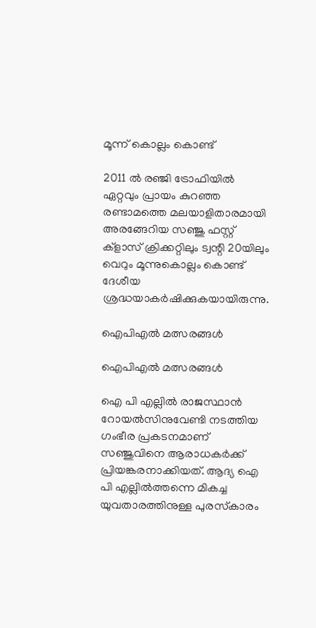മൂന്ന് കൊല്ലം കൊണ്ട്

2011 ല്‍ രഞ്ജി ട്രോഫിയില്‍ ഏറ്റവും പ്രായം കുറഞ്ഞ രണ്ടാമത്തെ മലയാളിതാരമായി അരങ്ങേറിയ സഞ്ജു ഫസ്റ്റ് ക്‌ളാസ് ക്രിക്കറ്റിലും ട്വന്റി 20യിലും വെറും മൂന്നുകൊല്ലം കൊണ്ട് ദേശീയ ശ്രദ്ധയാകര്‍ഷിക്കുകയായിരുന്നു.

ഐപിഎല്‍ മത്സരങ്ങള്‍

ഐപിഎല്‍ മത്സരങ്ങള്‍

ഐ പി എല്ലില്‍ രാജസ്ഥാന്‍ റോയല്‍സിനുവേണ്ടി നടത്തിയ ഗംഭീര പ്രകടനമാണ് സഞ്ജുവിനെ ആരാധകര്‍ക്ക് പ്രിയങ്കരനാക്കിയത്. ആദ്യ ഐ പി എല്ലില്‍ത്തന്നെ മികച്ച യുവതാരത്തിനുള്ള പുരസ്‌കാരം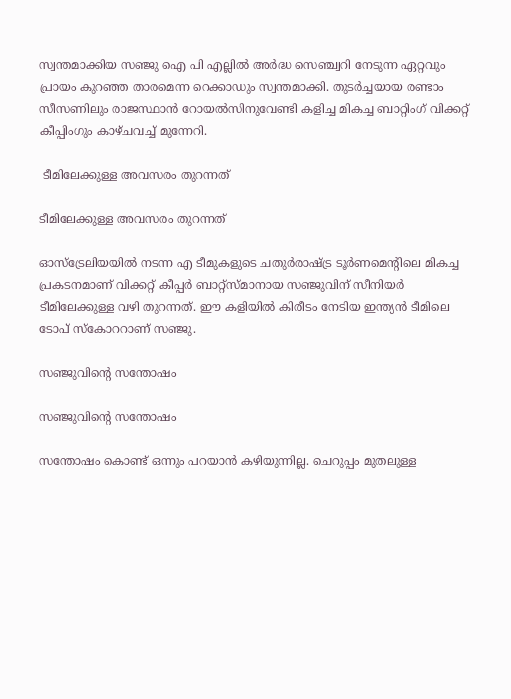സ്വന്തമാക്കിയ സഞ്ജു ഐ പി എല്ലില്‍ അര്‍ദ്ധ സെഞ്ച്വറി നേടുന്ന ഏറ്റവും പ്രായം കുറഞ്ഞ താരമെന്ന റെക്കാഡും സ്വന്തമാക്കി. തുടര്‍ച്ചയായ രണ്ടാം സീസണിലും രാജസ്ഥാന്‍ റോയല്‍സിനുവേണ്ടി കളിച്ച മികച്ച ബാറ്റിംഗ് വിക്കറ്റ് കീപ്പിംഗും കാഴ്ചവച്ച് മുന്നേറി.

 ടീമിലേക്കുള്ള അവസരം തുറന്നത്

ടീമിലേക്കുള്ള അവസരം തുറന്നത്

ഓസ്‌ട്രേലിയയില്‍ നടന്ന എ ടീമുകളുടെ ചതുര്‍രാഷ്ട്ര ടൂര്‍ണമെന്റിലെ മികച്ച പ്രകടനമാണ് വിക്കറ്റ് കീപ്പര്‍ ബാറ്റ്‌സ്മാനായ സഞ്ജുവിന് സീനിയര്‍ ടീമിലേക്കുള്ള വഴി തുറന്നത്. ഈ കളിയില്‍ കിരീടം നേടിയ ഇന്ത്യന്‍ ടീമിലെ ടോപ് സ്‌കോററാണ് സഞ്ജു.

സഞ്ജുവിന്റെ സന്തോഷം

സഞ്ജുവിന്റെ സന്തോഷം

സന്തോഷം കൊണ്ട് ഒന്നും പറയാന്‍ കഴിയുന്നില്ല. ചെറുപ്പം മുതലുള്ള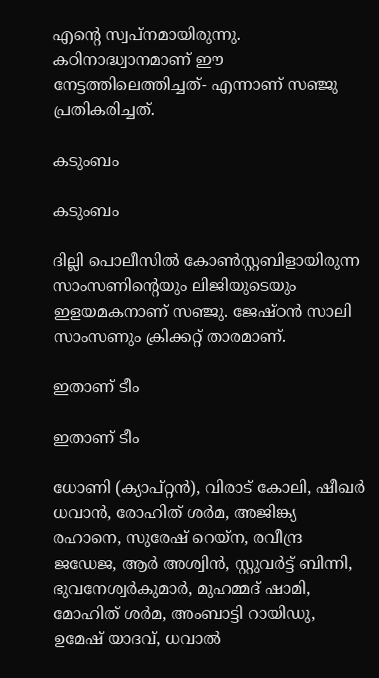എന്റെ സ്വപ്നമായിരുന്നു. കഠിനാദ്ധ്വാനമാണ് ഈ നേട്ടത്തിലെത്തിച്ചത്- എന്നാണ് സഞ്ജു പ്രതികരിച്ചത്.

കടുംബം

കടുംബം

ദില്ലി പൊലീസില്‍ കോണ്‍സ്റ്റബിളായിരുന്ന സാംസണിന്റെയും ലിജിയുടെയും ഇളയമകനാണ് സഞ്ജു. ജേഷ്ഠന്‍ സാലി സാംസണും ക്രിക്കറ്റ് താരമാണ്.

ഇതാണ് ടീം

ഇതാണ് ടീം

ധോണി (ക്യാപ്റ്റന്‍), വിരാട് കോലി, ഷീഖര്‍ ധവാന്‍, രോഹിത് ശര്‍മ, അജിങ്ക്യ രഹാനെ, സുരേഷ് റെയ്‌ന, രവീന്ദ്ര ജഡേജ, ആര്‍ അശ്വിന്‍, സ്റ്റുവര്‍ട്ട് ബിന്നി, ഭുവനേശ്വര്‍കുമാര്‍, മുഹമ്മദ് ഷാമി, മോഹിത് ശര്‍മ, അംബാട്ടി റായിഡു, ഉമേഷ് യാദവ്, ധവാല്‍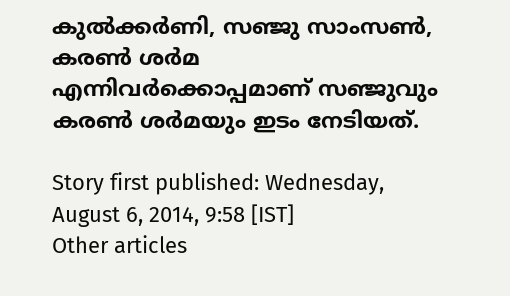കുല്‍ക്കര്‍ണി, സഞ്ജു സാംസണ്‍, കരണ്‍ ശര്‍മ എന്നിവര്‍ക്കൊപ്പമാണ് സഞ്ജുവും കരണ്‍ ശര്‍മയും ഇടം നേടിയത്.

Story first published: Wednesday, August 6, 2014, 9:58 [IST]
Other articles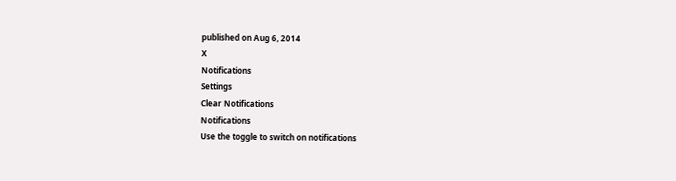published on Aug 6, 2014
X
Notifications
Settings
Clear Notifications
Notifications
Use the toggle to switch on notifications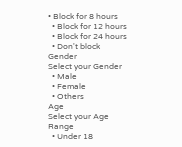• Block for 8 hours
  • Block for 12 hours
  • Block for 24 hours
  • Don't block
Gender
Select your Gender
  • Male
  • Female
  • Others
Age
Select your Age Range
  • Under 18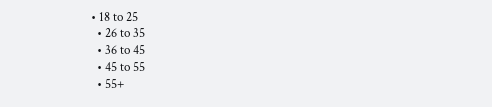• 18 to 25
  • 26 to 35
  • 36 to 45
  • 45 to 55
  • 55+